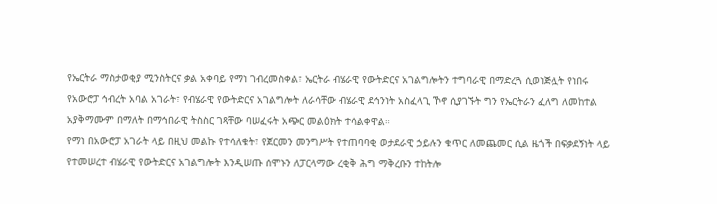የኤርትራ ማስታወቂያ ሚንስትርና ቃል አቀባይ የማነ ገብረመስቀል፣ ኤርትራ ብሄራዊ የውትድርና አገልግሎትን ተግባራዊ በማድረጓ ሲወነጅሏት የነበሩ የአውሮፓ ኅብረት አባል አገራት፣ የብሄራዊ የውትድርና አገልግሎት ለራሳቸው ብሄራዊ ደኅንነት አስፈላጊ ኾኖ ሲያገኙት ግን የኤርትራን ፈለግ ለመከተል አያቅማሙም በማለት በማኅበራዊ ትስስር ገጻቸው ባሠፈሩት አጭር መልዕክት ተሳልቀዋል።
የማነ በአውሮፓ አገራት ላይ በዚህ መልኩ የተሳለቁት፣ የጀርመን መንግሥት የተጠባባቂ ወታደራዊ ኃይሉን ቁጥር ለመጨመር ሲል ዜጎች በፍቃደኝነት ላይ የተመሠረተ ብሄራዊ የውትድርና አገልግሎት እንዲሠጡ ሰሞኑን ለፓርላማው ረቂቅ ሕግ ማቅረቡን ተከትሎ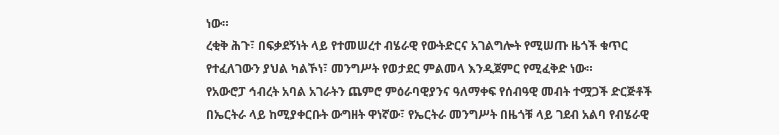ነው።
ረቂቅ ሕጉ፣ በፍቃደኝነት ላይ የተመሠረተ ብሄራዊ የውትድርና አገልግሎት የሚሠጡ ዜጎች ቁጥር የተፈለገውን ያህል ካልኾነ፣ መንግሥት የወታደር ምልመላ እንዲጀምር የሚፈቅድ ነው።
የአውሮፓ ኅብረት አባል አገራትን ጨምሮ ምዕራባዊያንና ዓለማቀፍ የሰብዓዊ መብት ተሟጋች ድርጅቶች በኤርትራ ላይ ከሚያቀርቡት ውግዘት ዋነኛው፣ የኤርትራ መንግሥት በዜጎቹ ላይ ገደብ አልባ የብሄራዊ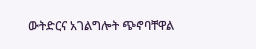ውትድርና አገልግሎት ጭኖባቸዋል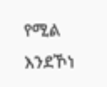የሚል እንደኾነ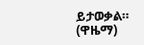ይታወቃል።
(ዋዜማ)